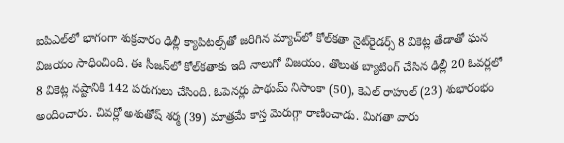ఐపిఎల్‌లో భాగంగా శుక్రవారం ఢిల్లీ క్యాపిటల్స్‌తో జరిగిన మ్యాచ్‌లో కోల్‌కతా నైట్‌రైడర్స్ 8 వికెట్ల తేడాతో ఘన విజయం సాధించింది. ఈ సీజన్‌లో కోల్‌కతాకు ఇది నాలుగో విజయం. తొలుత బ్యాటింగ్ చేసిన ఢిల్లీ 20 ఓవర్లలో 8 వికెట్ల నష్టానికి 142 పరుగులు చేసింది. ఓపెనర్లు పాథుమ్ నిసాంకా (50), కెఎల్ రాహుల్ (23) శుభారంభం అందించారు. చివర్లో అశుతోష్ శర్మ (39) మాత్రమే కాస్త మెరుగ్గా రాణించాడు. మిగతా వారు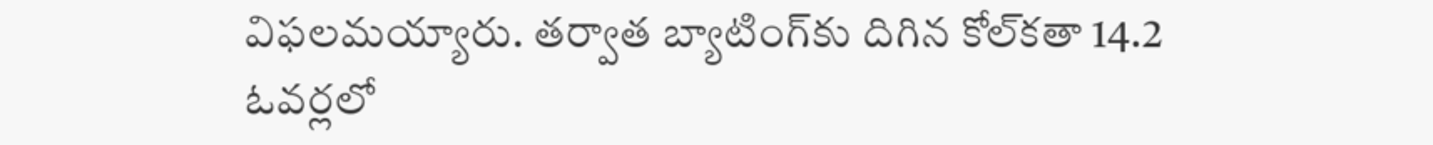విఫలమయ్యారు. తర్వాత బ్యాటింగ్‌కు దిగిన కోల్‌కతా 14.2 ఓవర్లలో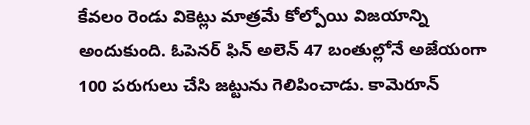కేవలం రెండు వికెట్లు మాత్రమే కోల్పోయి విజయాన్ని అందుకుంది. ఓపెనర్ ఫిన్ అలెన్ 47 బంతుల్లోనే అజేయంగా 100 పరుగులు చేసి జట్టును గెలిపించాడు. కామెరూన్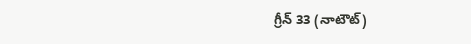గ్రీన్ 33 (నాటౌట్)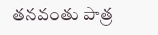తనవంతు పాత్ర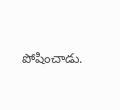పోషించాడు.